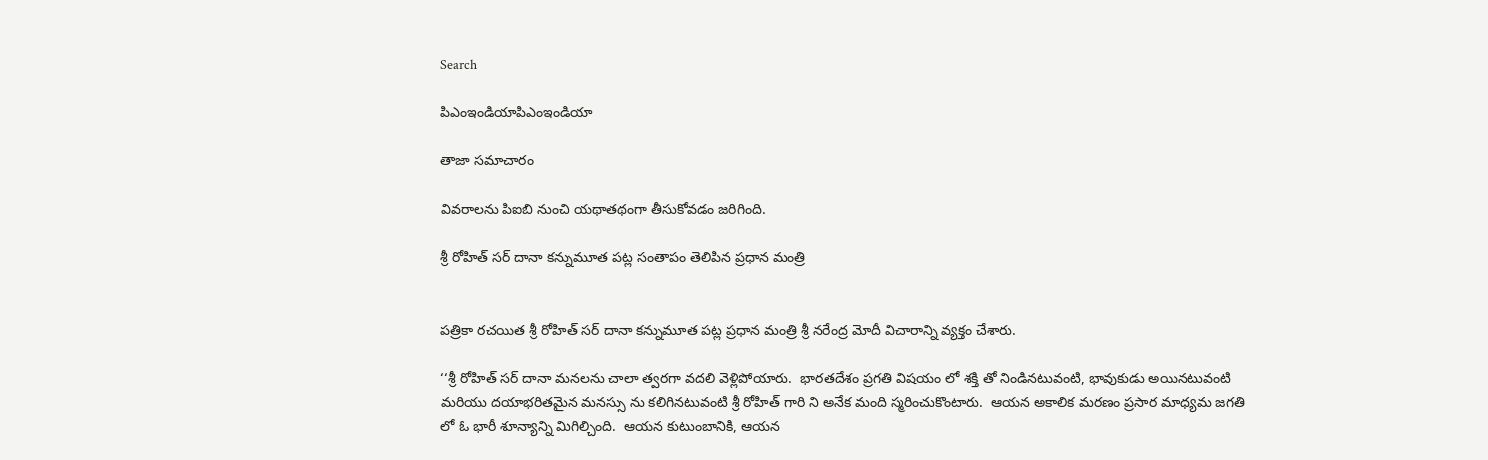Search

పిఎంఇండియాపిఎంఇండియా

తాజా స‌మాచారం

వివరాలను పిఐబి నుంచి యథాతథంగా తీసుకోవడం జరిగింది.

శ్రీ రోహిత్ సర్ దానా కన్నుమూత పట్ల సంతాపం తెలిపిన ప్ర‌ధాన మంత్రి


పత్రికా రచయిత శ్రీ రోహిత్ సర్ దానా కన్నుమూత పట్ల ప్ర‌ధాన మంత్రి శ్రీ న‌రేంద్ర మోదీ విచారాన్ని వ్యక్తం చేశారు.

‘‘శ్రీ రోహిత్ సర్ దానా మనలను చాలా త్వరగా వదలి వెళ్లిపోయారు.  భారతదేశం ప్రగతి విషయం లో శక్తి తో నిండినటువంటి, భావుకుడు అయినటువంటి మరియు దయాభరితమైన మనస్సు ను కలిగినటువంటి శ్రీ రోహిత్ గారి ని అనేక మంది స్మరించుకొంటారు.  ఆయన అకాలిక మరణం ప్రసార మాధ్యమ జగతి లో ఓ భారీ శూన్యాన్ని మిగిల్చింది.  ఆయన కుటుంబానికి, ఆయన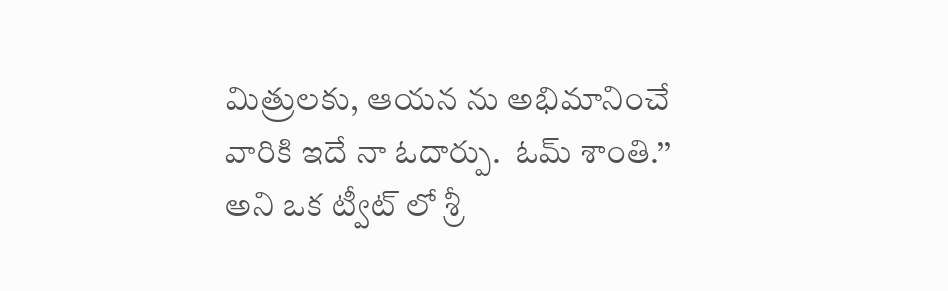మిత్రులకు, ఆయన ను అభిమానించే వారికి ఇదే నా ఓదార్పు.  ఓమ్ శాంతి.’’ అని ఒక ట్వీట్ లో శ్రీ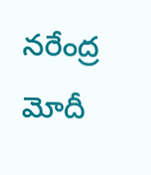నరేంద్ర మోదీ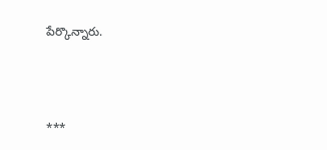పేర్కొన్నారు.



***